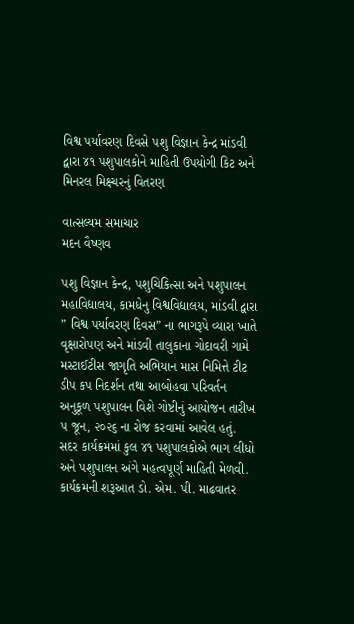વિશ્વ પર્યાવરણ દિવસે પશુ વિજ્ઞાન કેન્દ્ર માંડવી દ્વારા ૪૧ પશુપાલકોને માહિતી ઉપયોગી કિટ અને મિનરલ મિક્ષ્ચરનું વિતરણ

વાત્સલ્યમ સમાચાર
મદન વૈષ્ણવ

પશુ વિજ્ઞાન કેન્દ્ર, પશુચિકિત્સા અને પશુપાલન મહાવિદ્યાલય, કામધેનુ વિશ્વવિદ્યાલય, માંડવી દ્વારા ” વિશ્વ પર્યાવરણ દિવસ” ના ભાગરૂપે વ્યારા ખાતે વૃક્ષારોપણ અને માંડવી તાલુકાના ગોદાવરી ગામે મસ્ટાઈટીસ જાગૃતિ અભિયાન માસ નિમિત્તે ટીટ ડીપ કપ નિદર્શન તથા આબોહવા પરિવર્તન અનુકૂળ પશુપાલન વિશે ગોષ્ટીનું આયોજન તારીખ ૫ જૂન, ૨૦૨૬ ના રોજ કરવામાં આવેલ હતું. સદર કાર્યક્રમમાં કુલ ૪૧ પશુપાલકોએ ભાગ લીધો અને પશુપાલન અંગે મહત્વપૂર્ણ માહિતી મેળવી.
કાર્યક્રમની શરૂઆત ડો. એમ. પી. માઢવાતર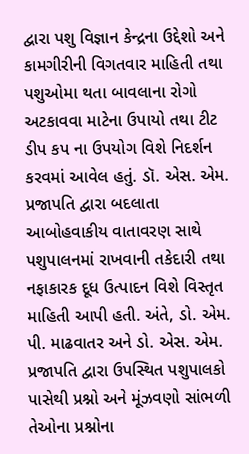દ્વારા પશુ વિજ્ઞાન કેન્દ્રના ઉદ્દેશો અને કામગીરીની વિગતવાર માહિતી તથા પશુઓમા થતા બાવલાના રોગો અટકાવવા માટેના ઉપાયો તથા ટીટ ડીપ કપ ના ઉપયોગ વિશે નિદર્શન કરવમાં આવેલ હતું. ડૉ. એસ. એમ. પ્રજાપતિ દ્વારા બદલાતા આબોહવાકીય વાતાવરણ સાથે પશુપાલનમાં રાખવાની તકેદારી તથા નફાકારક દૂધ ઉત્પાદન વિશે વિસ્તૃત માહિતી આપી હતી. અંતે, ડો. એમ. પી. માઢવાતર અને ડો. એસ. એમ. પ્રજાપતિ દ્વારા ઉપસ્થિત પશુપાલકો પાસેથી પ્રશ્નો અને મૂંઝવણો સાંભળી તેઓના પ્રશ્નોના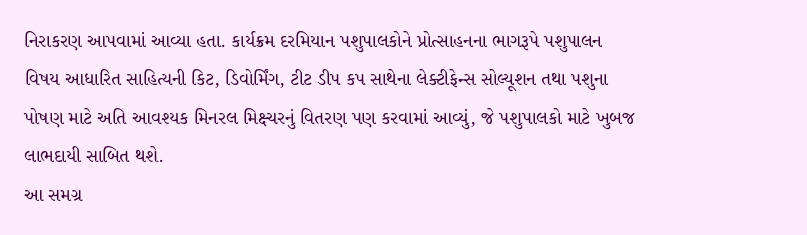નિરાકરણ આપવામાં આવ્યા હતા. કાર્યક્રમ દરમિયાન પશુપાલકોને પ્રોત્સાહનના ભાગરૂપે પશુપાલન વિષય આધારિત સાહિત્યની કિટ, ડિવોર્મિંગ, ટીટ ડીપ કપ સાથેના લેક્ટીફેન્સ સોલ્યૂશન તથા પશુના પોષણ માટે અતિ આવશ્યક મિનરલ મિક્ષ્ચરનું વિતરણ પણ કરવામાં આવ્યું, જે પશુપાલકો માટે ખુબજ લાભદાયી સાબિત થશે.
આ સમગ્ર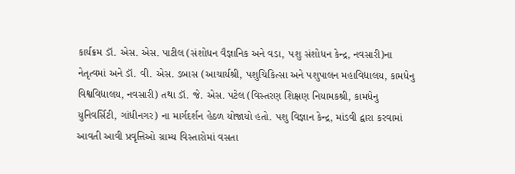કાર્યક્રમ ડૉ. એસ. એસ. પાટીલ (સંશોધન વૈજ્ઞાનિક અને વડા, પશુ સંશોધન કેન્દ્ર, નવસારી)ના નેતૃત્વમાં અને ડૉ. વી. એસ. ડબાસ (આચાર્યશ્રી, પશુચિકિત્સા અને પશુપાલન મહાવિદ્યાલય, કામધેનુ વિશ્વવિદ્યાલય, નવસારી) તથા ડૉ. જે. એસ. પટેલ (વિસ્તરણ શિક્ષણ નિયામકશ્રી, કામધેનુ યુનિવર્સિટી, ગાંધીનગર) ના માર્ગદર્શન હેઠળ યોજાયો હતો. પશુ વિજ્ઞાન કેન્દ્ર, માંડવી દ્વારા કરવામાં આવતી આવી પ્રવૃત્તિઓ ગ્રામ્ય વિસ્તારોમાં વસતા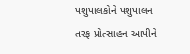પશુપાલકોને પશુપાલન તરફ પ્રોત્સાહન આપીને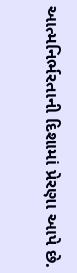આત્મનિર્ભરતાની દિશામાં પ્રેરણા આપે છે.